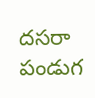దసరా పండుగ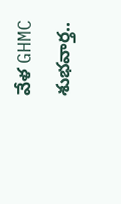వేళ GHMC శుభవార్త..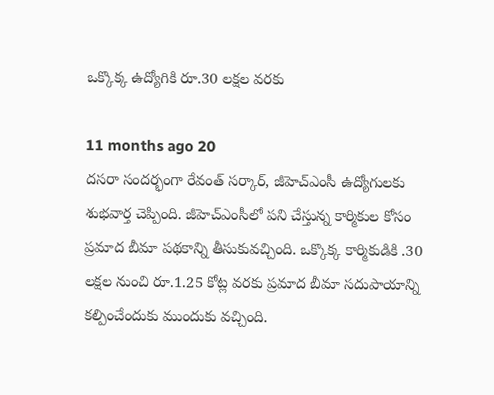ఒక్కొక్క ఉద్యోగికి రూ.30 లక్షల వరకు

11 months ago 20
దసరా సందర్భంగా రేవంత్ సర్కార్, జీహెచ్ఎంసీ ఉద్యోగులకు శుభవార్త చెప్పింది. జీహెచ్ఎంసీలో పని చేస్తున్న కార్మికుల కోసం ప్రమాద బీమా పథకాన్ని తీసుకువచ్చింది. ఒక్కొక్క కార్మికుడికి .30 లక్షల నుంచి రూ.1.25 కోట్ల వరకు ప్రమాద బీమా సదుపాయాన్ని కల్పించేందుకు ముందుకు వచ్చింది.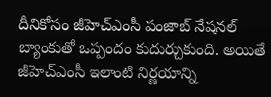దీనికోసం జీహెచ్ఎంసీ పంజాబ్ నేషనల్ బ్యాంకుతో ఒప్పందం కుదుర్చుకుంది. అయితే జీహెచ్ఎంసీ ఇలాంటి నిర్ణయాన్ని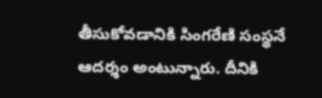తీసుకోవడానికి సింగరేణి సంస్థనే ఆదర్శం అంటున్నారు. దీనికి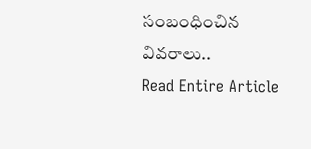సంబంధించిన వివరాలు..
Read Entire Article